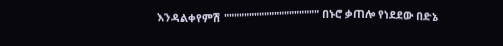እንዳልቀየምሽ """"""""""""""""""" በኑሮ ቃጠሎ የነደደው በድኔ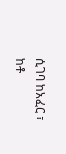ሲገባ ከአፈር ፣ ከቶ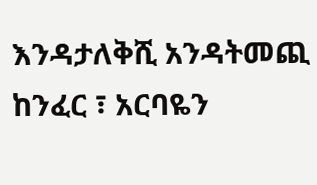እንዳታለቅሺ አንዳትመጪ ከንፈር ፣ አርባዬን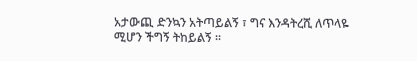አታውጪ ድንኳን አትጣይልኝ ፣ ግና እንዳትረሺ ለጥላዬ ሚሆን ችግኝ ትከይልኝ ።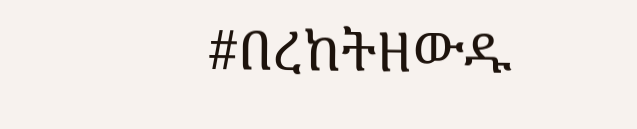#በረከትዘውዱ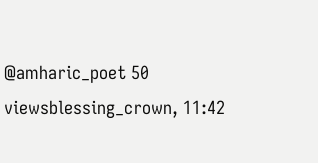@amharic_poet 50 viewsblessing_crown, 11:42